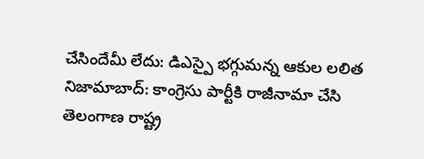చేసిందేమీ లేదు: డిఎస్పై భగ్గుమన్న ఆకుల లలిత
నిజామాబాద్: కాంగ్రెసు పార్టీకి రాజీనామా చేసి తెలంగాణ రాష్ట్ర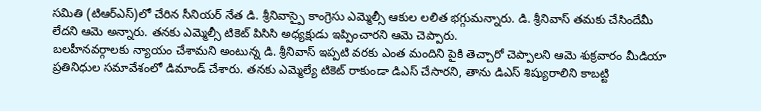సమితి (టిఆర్ఎస్)లో చేరిన సీనియర్ నేత డి. శ్రీనివాస్పై కాంగ్రెసు ఎమ్మెల్సీ ఆకుల లలిత భగ్గుమన్నారు. డి. శ్రీనివాస్ తమకు చేసిందేమీ లేదని ఆమె అన్నారు. తనకు ఎమ్మెల్సీ టికెట్ పిసిసి అధ్యక్షుడు ఇప్పించారని ఆమె చెప్పారు.
బలహీనవర్గాలకు న్యాయం చేశామని అంటున్న డి. శ్రీనివాస్ ఇప్పటి వరకు ఎంత మందిని పైకి తెచ్చారో చెప్పాలని ఆమె శుక్రవారం మీడియా ప్రతినిధుల సమావేశంలో డిమాండ్ చేశారు. తనకు ఎమ్మెల్యే టికెట్ రాకుండా డిఎస్ చేసారని, తాను డిఎస్ శిష్యురాలిని కాబట్టి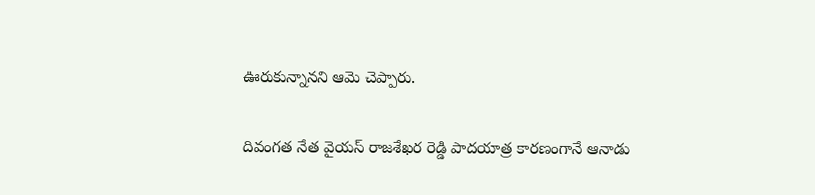ఊరుకున్నానని ఆమె చెప్పారు.

దివంగత నేత వైయస్ రాజశేఖర రెడ్డి పాదయాత్ర కారణంగానే ఆనాడు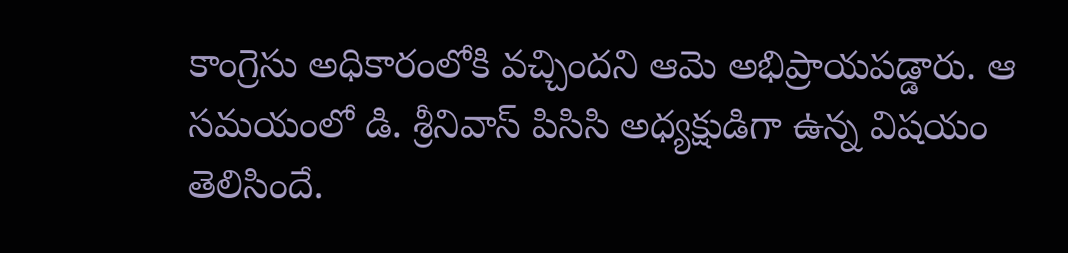కాంగ్రెసు అధికారంలోకి వచ్చిందని ఆమె అభిప్రాయపడ్డారు. ఆ సమయంలో డి. శ్రీనివాస్ పిసిసి అధ్యక్షుడిగా ఉన్న విషయం తెలిసిందే.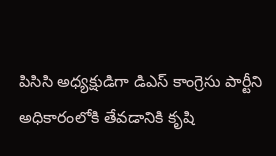పిసిసి అధ్యక్షుడిగా డిఎస్ కాంగ్రెసు పార్టీని అధికారంలోకి తేవడానికి కృషి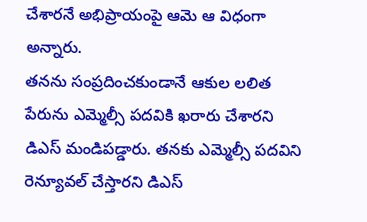చేశారనే అభిప్రాయంపై ఆమె ఆ విధంగా అన్నారు.
తనను సంప్రదించకుండానే ఆకుల లలిత పేరును ఎమ్మెల్సీ పదవికి ఖరారు చేశారని డిఎస్ మండిపడ్డారు. తనకు ఎమ్మెల్సీ పదవిని రెన్యూవల్ చేస్తారని డిఎస్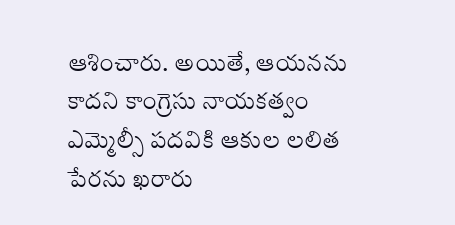ఆశించారు. అయితే, ఆయనను కాదని కాంగ్రెసు నాయకత్వం ఎమ్మెల్సీ పదవికి ఆకుల లలిత పేరను ఖరారు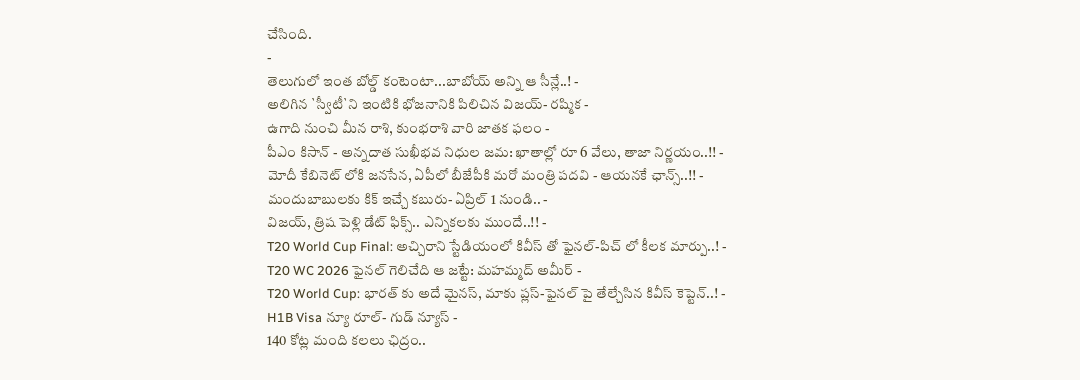చేసింది.
-
తెలుగులో ఇంత బోల్డ్ కంటెంటా...బాబోయ్ అన్ని ఆ సీన్లే..! -
అలిగిన `స్వీటీ`ని ఇంటికి భోజనానికి పిలిచిన విజయ్- రష్మిక -
ఉగాది నుంచి మీన రాశి, కుంభరాశి వారి జాతక ఫలం -
పీఎం కిసాన్ - అన్నదాత సుఖీభవ నిధుల జమ: ఖాతాల్లో రూ 6 వేలు, తాజా నిర్ణయం..!! -
మోదీ కేబినెట్ లోకి జనసేన, ఏపీలో బీజేపీకి మరో మంత్రి పదవి - ఆయనకే ఛాన్స్..!! -
మందుబాబులకు కిక్ ఇచ్చే కబురు- ఏప్రిల్ 1 నుండి.. -
విజయ్, త్రిష పెళ్లి డేట్ ఫిక్స్.. ఎన్నికలకు ముందే..!! -
T20 World Cup Final: అచ్చిరాని స్టేడియంలో కివీస్ తో ఫైనల్-పిచ్ లో కీలక మార్పు..! -
T20 WC 2026 ఫైనల్ గెలిచేది ఆ జట్టే: మహమ్మద్ అమీర్ -
T20 World Cup: భారత్ కు అదే మైనస్, మాకు ప్లస్-ఫైనల్ పై తేల్చేసిన కివీస్ కెప్టెన్..! -
H1B Visa న్యూ రూల్- గుడ్ న్యూస్ -
140 కోట్ల మంది కలలు ఛిద్రం..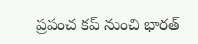ప్రపంచ కప్ నుంచి భారత్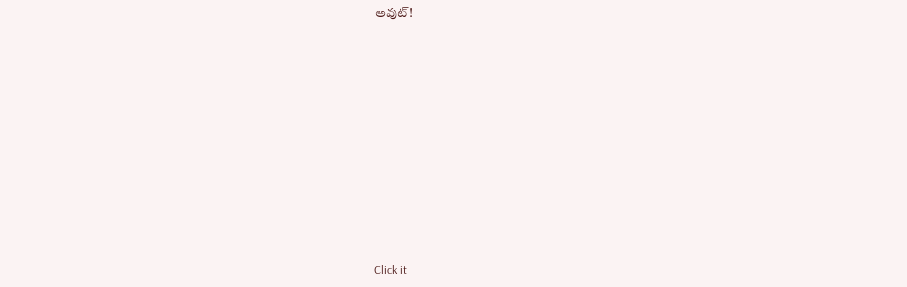అవుట్!












Click it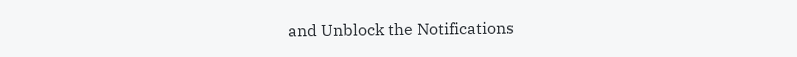and Unblock the Notifications